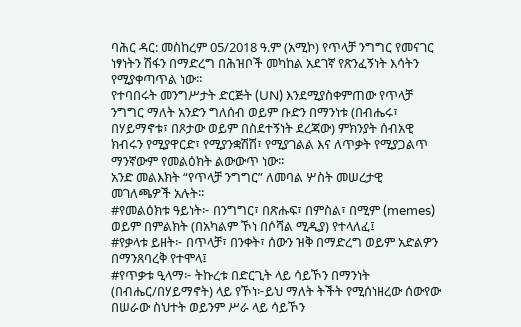ባሕር ዳር: መስከረም 05/2018 ዓ.ም (አሚኮ) የጥላቻ ንግግር የመናገር ነፃነትን ሽፋን በማድረግ በሕዝቦች መካከል አደገኛ የጽንፈኝነት እሳትን የሚያቀጣጥል ነው።
የተባበሩት መንግሥታት ድርጅት (UN) እንደሚያስቀምጠው የጥላቻ ንግግር ማለት አንድን ግለሰብ ወይም ቡድን በማንነቱ (በብሔሩ፣ በሃይማኖቱ፣ በጾታው ወይም በስደተኝነት ደረጃው) ምክንያት ሰብአዊ ክብሩን የሚያዋርድ፣ የሚያንቋሽሽ፣ የሚያገልል እና ለጥቃት የሚያጋልጥ ማንኛውም የመልዕክት ልውውጥ ነው።
አንድ መልእክት “የጥላቻ ንግግር” ለመባል ሦስት መሠረታዊ መገለጫዎች አሉት።
#የመልዕክቱ ዓይነት፦ በንግግር፣ በጽሑፍ፣ በምስል፣ በሚም (memes) ወይም በምልክት (በአካልም ኾነ በሶሻል ሚዲያ) የተላለፈ፤
#የቃላቱ ይዘት፦ በጥላቻ፣ በንቀት፣ ሰውን ዝቅ በማድረግ ወይም አድልዎን በማንጸባረቅ የተሞላ፤
#የጥቃቱ ዒላማ፦ ትኩረቱ በድርጊት ላይ ሳይኾን በማንነት (በብሔር/በሃይማኖት) ላይ የኾነ፦ይህ ማለት ትችት የሚሰነዘረው ሰውየው በሠራው ስህተት ወይንም ሥራ ላይ ሳይኾን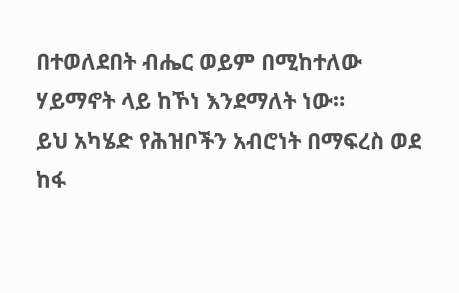በተወለደበት ብሔር ወይም በሚከተለው ሃይማኖት ላይ ከኾነ እንደማለት ነው።
ይህ አካሄድ የሕዝቦችን አብሮነት በማፍረስ ወደ ከፋ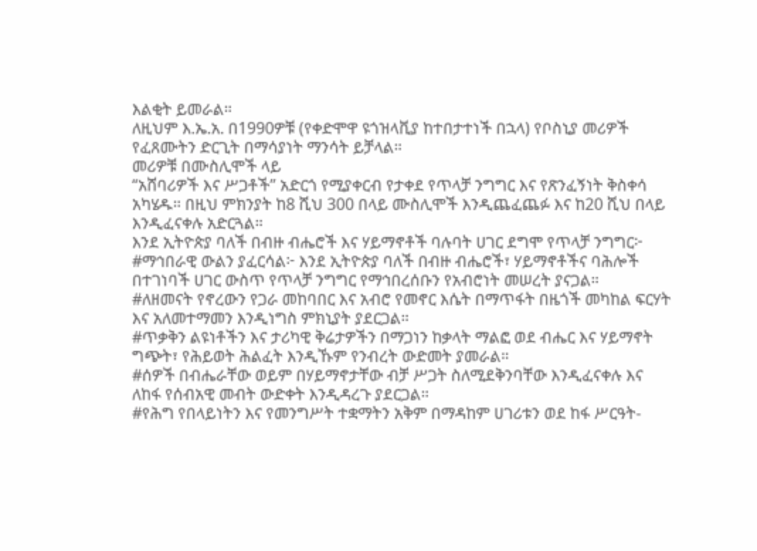እልቂት ይመራል።
ለዚህም እ.ኤ.አ. በ1990ዎቹ (የቀድሞዋ ዩጎዝላቪያ ከተበታተነች በኋላ) የቦስኒያ መሪዎች
የፈጸሙትን ድርጊት በማሳያነት ማንሳት ይቻላል።
መሪዎቹ በሙስሊሞች ላይ
“አሸባሪዎች እና ሥጋቶች” አድርጎ የሚያቀርብ የታቀደ የጥላቻ ንግግር እና የጽንፈኝነት ቅስቀሳ አካሄዱ። በዚህ ምክንያት ከ8 ሺህ 300 በላይ ሙስሊሞች እንዲጨፈጨፉ እና ከ20 ሺህ በላይ እንዲፈናቀሉ አድርጓል።
እንደ ኢትዮጵያ ባለች በብዙ ብሔሮች እና ሃይማኖቶች ባሉባት ሀገር ደግሞ የጥላቻ ንግግር፦
#ማኅበራዊ ውልን ያፈርሳል፦ እንደ ኢትዮጵያ ባለች በብዙ ብሔሮች፣ ሃይማኖቶችና ባሕሎች በተገነባች ሀገር ውስጥ የጥላቻ ንግግር የማኅበረሰቡን የአብሮነት መሠረት ያናጋል።
#ለዘመናት የኖረውን የጋራ መከባበር እና አብሮ የመኖር እሴት በማጥፋት በዜጎች መካከል ፍርሃት እና አለመተማመን እንዲነግስ ምክኒያት ያደርጋል።
#ጥቃቅን ልዩነቶችን እና ታሪካዊ ቅሬታዎችን በማጋነን ከቃላት ማልፎ ወደ ብሔር እና ሃይማኖት ግጭት፣ የሕይወት ሕልፈት እንዲኹም የንብረት ውድመት ያመራል።
#ሰዎች በብሔራቸው ወይም በሃይማኖታቸው ብቻ ሥጋት ስለሚደቅንባቸው እንዲፈናቀሉ እና ለከፋ የሰብአዊ መብት ውድቀት እንዲዳረጉ ያደርጋል።
#የሕግ የበላይነትን እና የመንግሥት ተቋማትን አቅም በማዳከም ሀገሪቱን ወደ ከፋ ሥርዓት-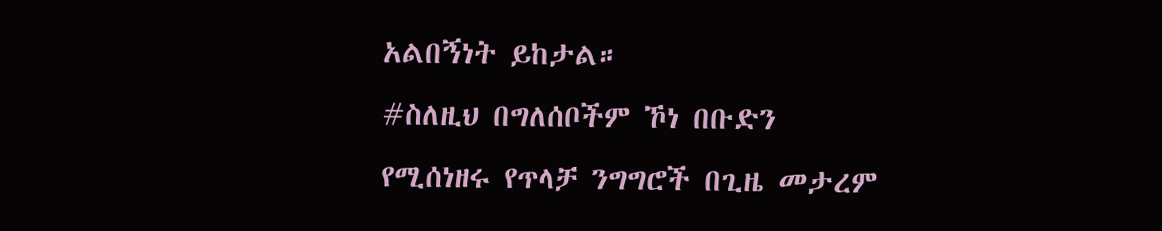አልበኝነት ይከታል።
#ስለዚህ በግለሰቦችም ኾነ በቡድን የሚሰነዘሩ የጥላቻ ንግግሮች በጊዜ መታረም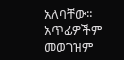አለባቸው። አጥፊዎችም መወገዝም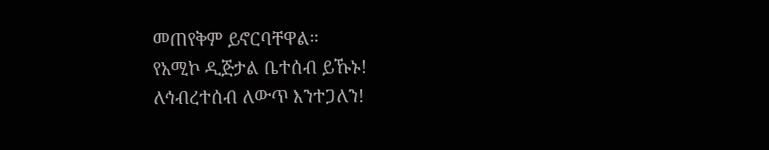መጠየቅም ይኖርባቸዋል።
የአሚኮ ዲጅታል ቤተሰብ ይኹኑ!
ለኅብረተሰብ ለውጥ እንተጋለን!